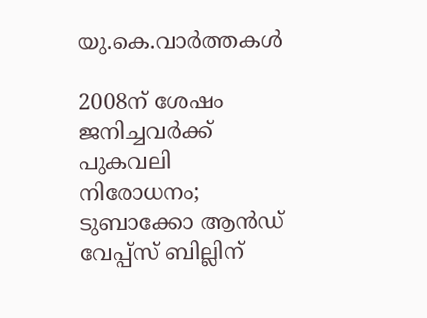യു.കെ.വാര്‍ത്തകള്‍

2008ന് ശേഷം ജനിച്ചവര്‍ക്ക് പുകവലി നിരോധനം; ടുബാക്കോ ആന്‍ഡ് വേപ്പ്‌സ് ബില്ലിന്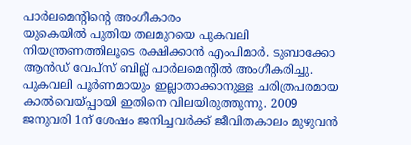പാര്‍ലമെന്റിന്റെ അംഗീകാരം
യുകെയില്‍ പുതിയ തലമുറയെ പുകവലി നിയന്ത്രണത്തിലൂടെ രക്ഷിക്കാന്‍ എംപിമാര്‍. ടുബാക്കോ ആന്‍ഡ് വേപ്‌സ് ബില്ല് പാര്‍ലമെന്റില്‍ അംഗീകരിച്ചു. പുകവലി പൂര്‍ണമായും ഇല്ലാതാക്കാനുള്ള ചരിത്രപരമായ കാല്‍വെയ്പ്പായി ഇതിനെ വിലയിരുത്തുന്നു. 2009 ജനുവരി 1ന് ശേഷം ജനിച്ചവര്‍ക്ക് ജീവിതകാലം മുഴുവന്‍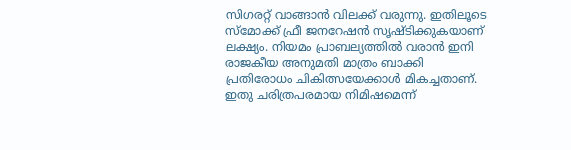സിഗരറ്റ് വാങ്ങാന്‍ വിലക്ക് വരുന്നു. ഇതിലൂടെ സ്‌മോക്ക് ഫ്രീ ജനറേഷന്‍ സൃഷ്ടിക്കുകയാണ് ലക്ഷ്യം. നിയമം പ്രാബല്യത്തില്‍ വരാന്‍ ഇനി രാജകീയ അനുമതി മാത്രം ബാക്കി പ്രതിരോധം ചികിത്സയേക്കാള്‍ മികച്ചതാണ്. ഇതു ചരിത്രപരമായ നിമിഷമെന്ന്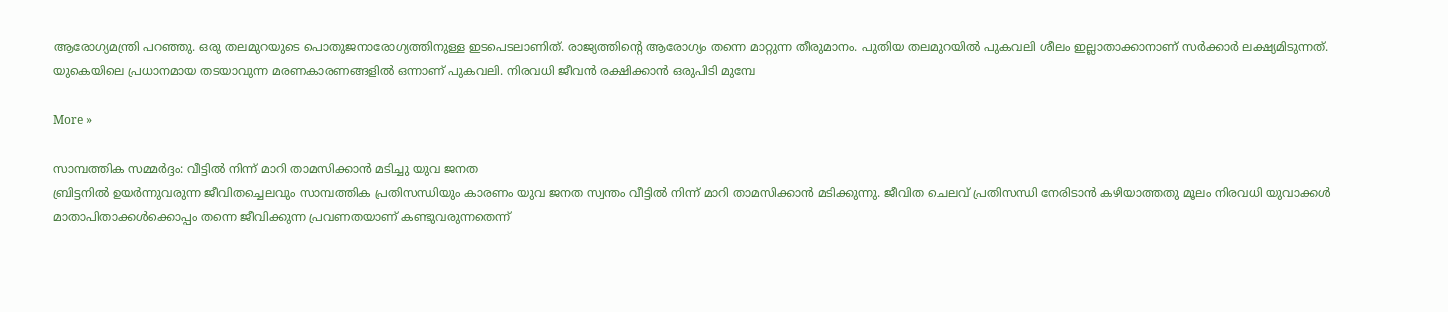ആരോഗ്യമന്ത്രി പറഞ്ഞു. ഒരു തലമുറയുടെ പൊതുജനാരോഗ്യത്തിനുള്ള ഇടപെടലാണിത്. രാജ്യത്തിന്റെ ആരോഗ്യം തന്നെ മാറ്റുന്ന തീരുമാനം. പുതിയ തലമുറയില്‍ പുകവലി ശീലം ഇല്ലാതാക്കാനാണ് സര്‍ക്കാര്‍ ലക്ഷ്യമിടുന്നത്. യുകെയിലെ പ്രധാനമായ തടയാവുന്ന മരണകാരണങ്ങളില്‍ ഒന്നാണ് പുകവലി. നിരവധി ജീവന്‍ രക്ഷിക്കാന്‍ ഒരുപിടി മുമ്പേ

More »

സാമ്പത്തിക സമ്മര്‍ദ്ദം: വീട്ടില്‍ നിന്ന് മാറി താമസിക്കാന്‍ മടിച്ചു യുവ ജനത
ബ്രിട്ടനില്‍ ഉയര്‍ന്നുവരുന്ന ജീവിതച്ചെലവും സാമ്പത്തിക പ്രതിസന്ധിയും കാരണം യുവ ജനത സ്വന്തം വീട്ടില്‍ നിന്ന് മാറി താമസിക്കാന്‍ മടിക്കുന്നു. ജീവിത ചെലവ് പ്രതിസന്ധി നേരിടാന്‍ കഴിയാത്തതു മൂലം നിരവധി യുവാക്കള്‍ മാതാപിതാക്കള്‍ക്കൊപ്പം തന്നെ ജീവിക്കുന്ന പ്രവണതയാണ് കണ്ടുവരുന്നതെന്ന്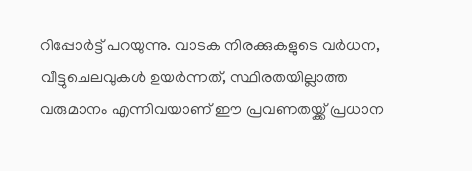റിപ്പോര്‍ട്ട് പറയുന്നു. വാടക നിരക്കുകളുടെ വര്‍ധന, വീട്ടുചെലവുകള്‍ ഉയര്‍ന്നത്, സ്ഥിരതയില്ലാത്ത വരുമാനം എന്നിവയാണ് ഈ പ്രവണതയ്ക്ക് പ്രധാന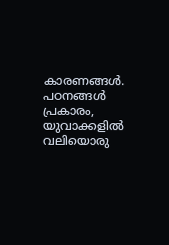കാരണങ്ങള്‍. പഠനങ്ങള്‍ പ്രകാരം, യുവാക്കളില്‍ വലിയൊരു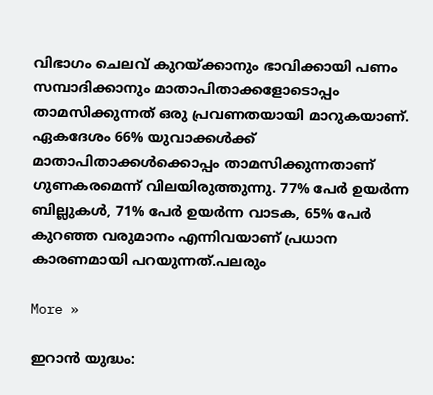വിഭാഗം ചെലവ് കുറയ്ക്കാനും ഭാവിക്കായി പണം സമ്പാദിക്കാനും മാതാപിതാക്കളോടൊപ്പം താമസിക്കുന്നത് ഒരു പ്രവണതയായി മാറുകയാണ്. ഏകദേശം 66% യുവാക്കള്‍ക്ക് മാതാപിതാക്കള്‍ക്കൊപ്പം താമസിക്കുന്നതാണ് ഗുണകരമെന്ന് വിലയിരുത്തുന്നു. 77% പേര്‍ ഉയര്‍ന്ന ബില്ലുകള്‍, 71% പേര്‍ ഉയര്‍ന്ന വാടക, 65% പേര്‍ കുറഞ്ഞ വരുമാനം എന്നിവയാണ് പ്രധാന കാരണമായി പറയുന്നത്.പലരും

More »

ഇറാന്‍ യുദ്ധം: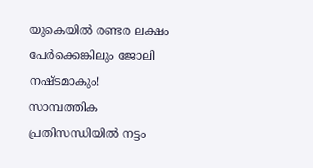യുകെയില്‍ രണ്ടര ലക്ഷം പേര്‍ക്കെങ്കിലും ജോലി നഷ്ടമാകും!
സാമ്പത്തിക പ്രതിസന്ധിയില്‍ നട്ടം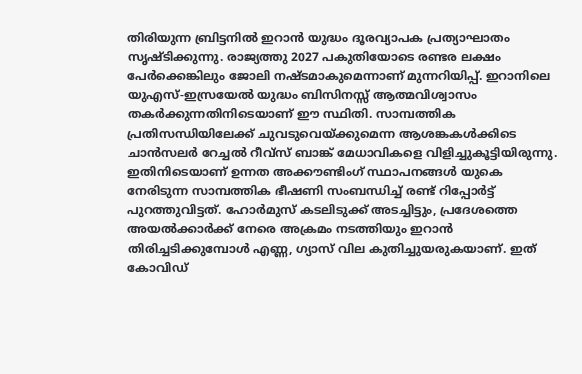തിരിയുന്ന ബ്രിട്ടനില്‍ ഇറാന്‍ യുദ്ധം ദൂരവ്യാപക പ്രത്യാഘാതം സൃഷ്ടിക്കുന്നു. രാജ്യത്തു 2027 പകുതിയോടെ രണ്ടര ലക്ഷം പേര്‍ക്കെങ്കിലും ജോലി നഷ്ടമാകുമെന്നാണ് മുന്നറിയിപ്പ്. ഇറാനിലെ യുഎസ്-ഇസ്രയേല്‍ യുദ്ധം ബിസിനസ്സ് ആത്മവിശ്വാസം തകര്‍ക്കുന്നതിനിടെയാണ് ഈ സ്ഥിതി. സാമ്പത്തിക പ്രതിസന്ധിയിലേക്ക് ചുവടുവെയ്ക്കുമെന്ന ആശങ്കകള്‍ക്കിടെ ചാന്‍സലര്‍ റേച്ചല്‍ റീവ്‌സ് ബാങ്ക് മേധാവികളെ വിളിച്ചുകൂട്ടിയിരുന്നു. ഇതിനിടെയാണ് ഉന്നത അക്കൗണ്ടിംഗ് സ്ഥാപനങ്ങള്‍ യുകെ നേരിടുന്ന സാമ്പത്തിക ഭീഷണി സംബന്ധിച്ച് രണ്ട് റിപ്പോര്‍ട്ട് പുറത്തുവിട്ടത്. ഹോര്‍മുസ് കടലിടുക്ക് അടച്ചിട്ടും, പ്രദേശത്തെ അയല്‍ക്കാര്‍ക്ക് നേരെ അക്രമം നടത്തിയും ഇറാന്‍ തിരിച്ചടിക്കുമ്പോള്‍ എണ്ണ, ഗ്യാസ് വില കുതിച്ചുയരുകയാണ്. ഇത് കോവിഡ്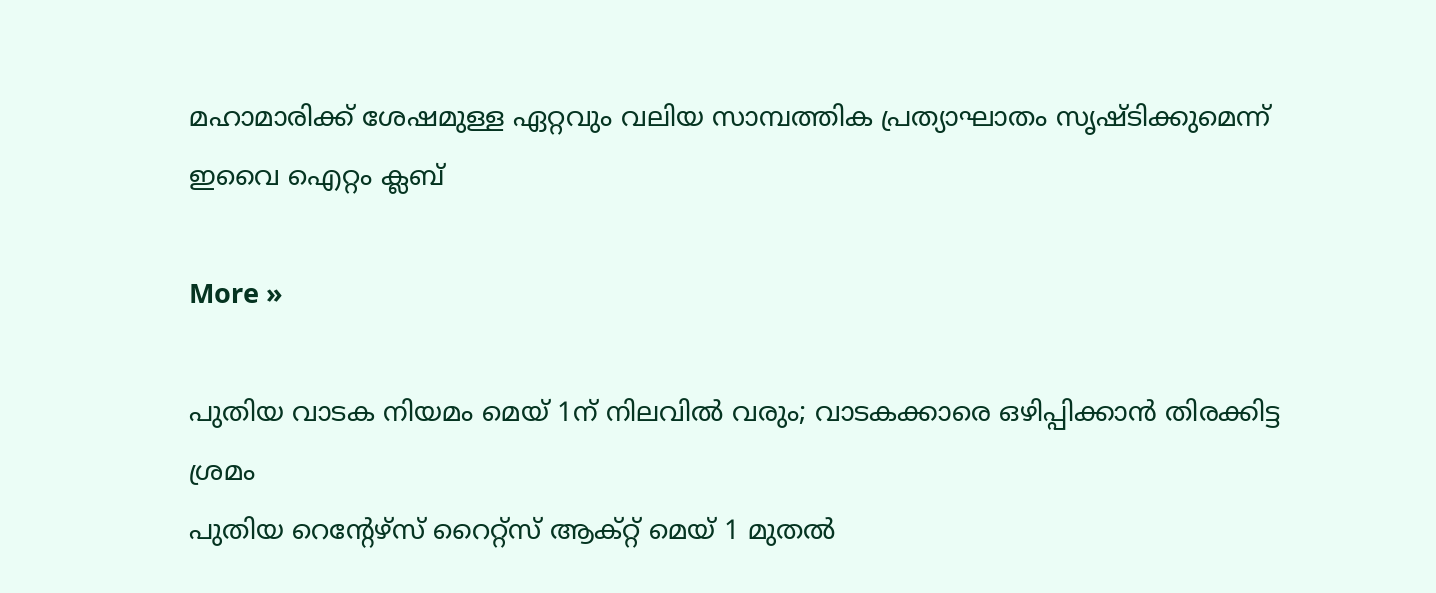മഹാമാരിക്ക് ശേഷമുള്ള ഏറ്റവും വലിയ സാമ്പത്തിക പ്രത്യാഘാതം സൃഷ്ടിക്കുമെന്ന് ഇവൈ ഐറ്റം ക്ലബ്

More »

പുതിയ വാടക നിയമം മെയ് 1ന് നിലവില്‍ വരും; വാടകക്കാരെ ഒഴിപ്പിക്കാന്‍ തിരക്കിട്ട ശ്രമം
പുതിയ റെന്റേഴ്‌സ് റൈറ്റ്‌സ് ആക്റ്റ് മെയ് 1 മുതല്‍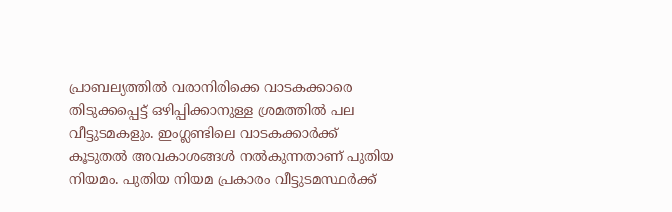പ്രാബല്യത്തില്‍ വരാനിരിക്കെ വാടകക്കാരെ തിടുക്കപ്പെട്ട് ഒഴിപ്പിക്കാനുള്ള ശ്രമത്തില്‍ പല വീട്ടുടമകളും. ഇംഗ്ലണ്ടിലെ വാടകക്കാര്‍ക്ക് കൂടുതല്‍ അവകാശങ്ങള്‍ നല്‍കുന്നതാണ് പുതിയ നിയമം. പുതിയ നിയമ പ്രകാരം വീട്ടുടമസ്ഥര്‍ക്ക്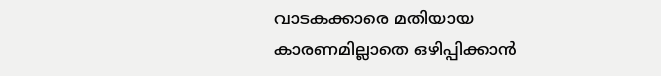വാടകക്കാരെ മതിയായ കാരണമില്ലാതെ ഒഴിപ്പിക്കാന്‍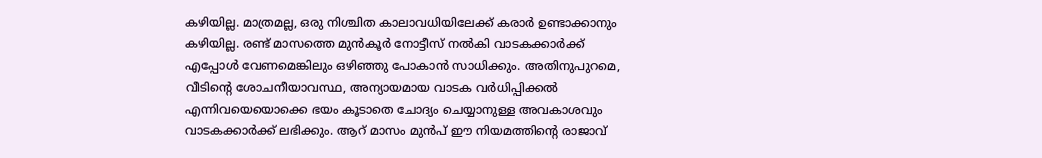കഴിയില്ല. മാത്രമല്ല, ഒരു നിശ്ചിത കാലാവധിയിലേക്ക് കരാര്‍ ഉണ്ടാക്കാനും കഴിയില്ല. രണ്ട് മാസത്തെ മുന്‍കൂര്‍ നോട്ടീസ് നല്‍കി വാടകക്കാര്‍ക്ക് എപ്പോള്‍ വേണമെങ്കിലും ഒഴിഞ്ഞു പോകാന്‍ സാധിക്കും. അതിനുപുറമെ, വീടിന്റെ ശോചനീയാവസ്ഥ, അന്യായമായ വാടക വര്‍ധിപ്പിക്കല്‍ എന്നിവയെയൊക്കെ ഭയം കൂടാതെ ചോദ്യം ചെയ്യാനുള്ള അവകാശവും വാടകക്കാര്‍ക്ക് ലഭിക്കും. ആറ് മാസം മുന്‍പ് ഈ നിയമത്തിന്റെ രാജാവ്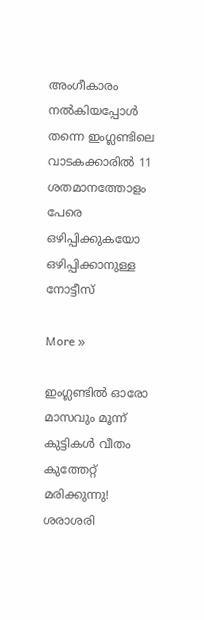അംഗീകാരം നല്‍കിയപ്പോള്‍ തന്നെ ഇംഗ്ലണ്ടിലെ വാടകക്കാരില്‍ 11 ശതമാനത്തോളം പേരെ ഒഴിപ്പിക്കുകയോ ഒഴിപ്പിക്കാനുള്ള നോട്ടീസ്

More »

ഇംഗ്ലണ്ടില്‍ ഓരോ മാസവും മൂന്ന് കുട്ടികള്‍ വീതം കുത്തേറ്റ് മരിക്കുന്നു! ശരാശരി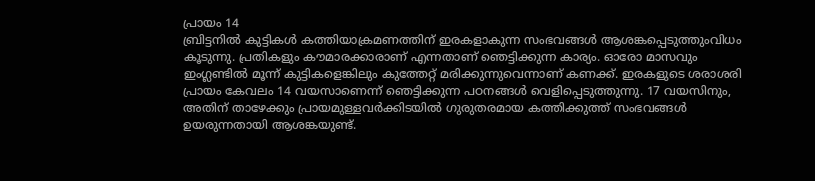പ്രായം 14
ബ്രിട്ടനില്‍ കുട്ടികള്‍ കത്തിയാക്രമണത്തിന് ഇരകളാകുന്ന സംഭവങ്ങള്‍ ആശങ്കപ്പെടുത്തുംവിധം കൂടുന്നു. പ്രതികളും കൗമാരക്കാരാണ് എന്നതാണ് ഞെട്ടിക്കുന്ന കാര്യം. ഓരോ മാസവും ഇംഗ്ലണ്ടില്‍ മൂന്ന് കുട്ടികളെങ്കിലും കുത്തേറ്റ് മരിക്കുന്നുവെന്നാണ് കണക്ക്. ഇരകളുടെ ശരാശരി പ്രായം കേവലം 14 വയസാണെന്ന് ഞെട്ടിക്കുന്ന പഠനങ്ങള്‍ വെളിപ്പെടുത്തുന്നു. 17 വയസിനും, അതിന് താഴേക്കും പ്രായമുള്ളവര്‍ക്കിടയില്‍ ഗുരുതരമായ കത്തിക്കുത്ത് സംഭവങ്ങള്‍ ഉയരുന്നതായി ആശങ്കയുണ്ട്.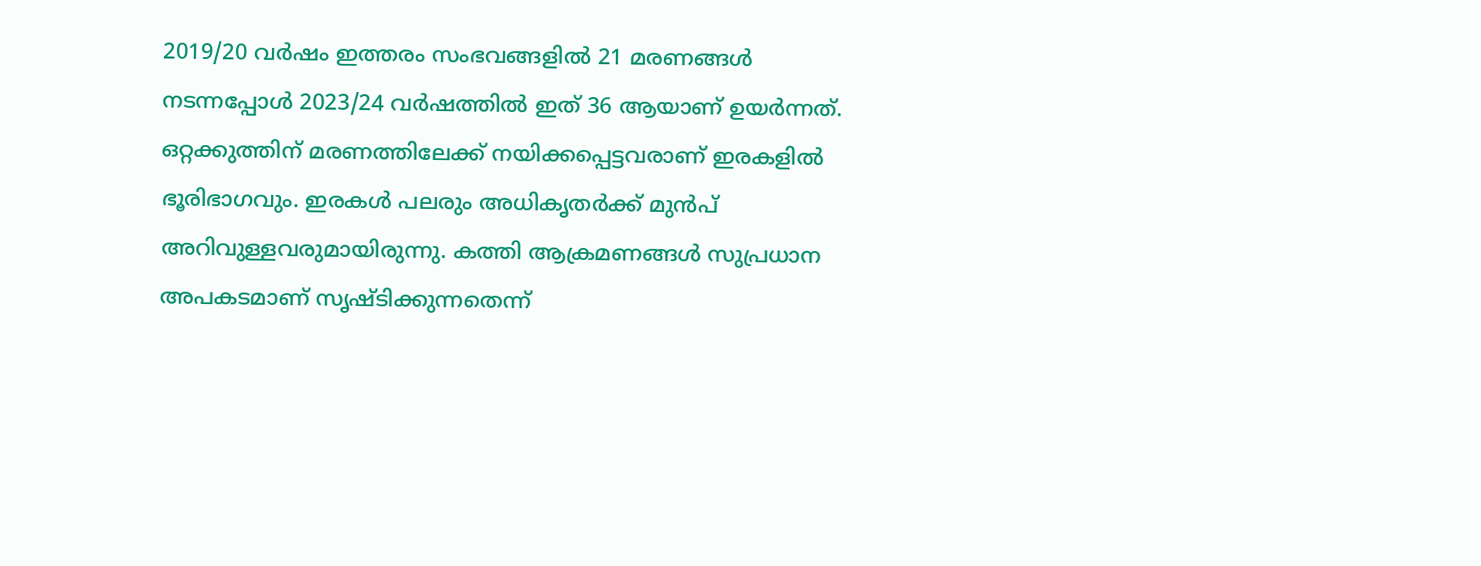2019/20 വര്‍ഷം ഇത്തരം സംഭവങ്ങളില്‍ 21 മരണങ്ങള്‍ നടന്നപ്പോള്‍ 2023/24 വര്‍ഷത്തില്‍ ഇത് 36 ആയാണ് ഉയര്‍ന്നത്. ഒറ്റക്കുത്തിന് മരണത്തിലേക്ക് നയിക്കപ്പെട്ടവരാണ് ഇരകളില്‍ ഭൂരിഭാഗവും. ഇരകള്‍ പലരും അധികൃതര്‍ക്ക് മുന്‍പ് അറിവുള്ളവരുമായിരുന്നു. കത്തി ആക്രമണങ്ങള്‍ സുപ്രധാന അപകടമാണ് സൃഷ്ടിക്കുന്നതെന്ന്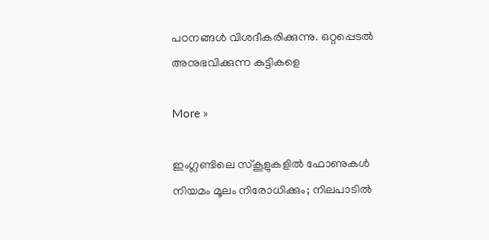പഠനങ്ങള്‍ വിശദീകരിക്കുന്നു. ഒറ്റപ്പെടല്‍ അനുഭവിക്കുന്ന കുട്ടികളെ

More »

ഇംഗ്ലണ്ടിലെ സ്‌കൂളുകളില്‍ ഫോണുകള്‍ നിയമം മൂലം നിരോധിക്കും; നിലപാടില്‍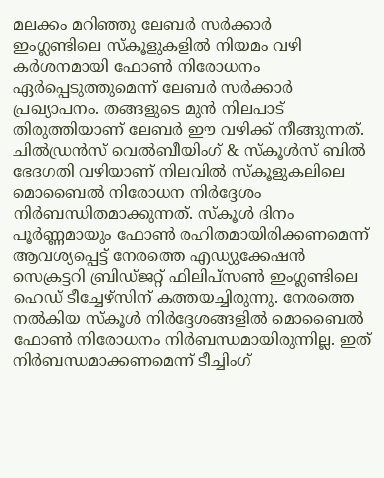മലക്കം മറിഞ്ഞു ലേബര്‍ സര്‍ക്കാര്‍
ഇംഗ്ലണ്ടിലെ സ്‌കൂളുകളില്‍ നിയമം വഴി കര്‍ശനമായി ഫോണ്‍ നിരോധനം ഏര്‍പ്പെടുത്തുമെന്ന് ലേബര്‍ സര്‍ക്കാര്‍ പ്രഖ്യാപനം. തങ്ങളുടെ മുന്‍ നിലപാട് തിരുത്തിയാണ് ലേബര്‍ ഈ വഴിക്ക് നീങ്ങുന്നത്. ചില്‍ഡ്രന്‍സ് വെല്‍ബീയിംഗ് & സ്‌കൂള്‍സ് ബില്‍ ഭേദഗതി വഴിയാണ് നിലവില്‍ സ്‌കൂളുകലിലെ മൊബൈല്‍ നിരോധന നിര്‍ദ്ദേശം നിര്‍ബന്ധിതമാക്കുന്നത്. സ്‌കൂള്‍ ദിനം പൂര്‍ണ്ണമായും ഫോണ്‍ രഹിതമായിരിക്കണമെന്ന് ആവശ്യപ്പെട്ട് നേരത്തെ എഡ്യുക്കേഷന്‍ സെക്രട്ടറി ബ്രിഡ്ജറ്റ് ഫിലിപ്‌സണ്‍ ഇംഗ്ലണ്ടിലെ ഹെഡ് ടീച്ചേഴ്‌സിന് കത്തയച്ചിരുന്നു. നേരത്തെ നല്‍കിയ സ്‌കൂള്‍ നിര്‍ദ്ദേശങ്ങളില്‍ മൊബൈല്‍ ഫോണ്‍ നിരോധനം നിര്‍ബന്ധമായിരുന്നില്ല. ഇത് നിര്‍ബന്ധമാക്കണമെന്ന് ടീച്ചിംഗ്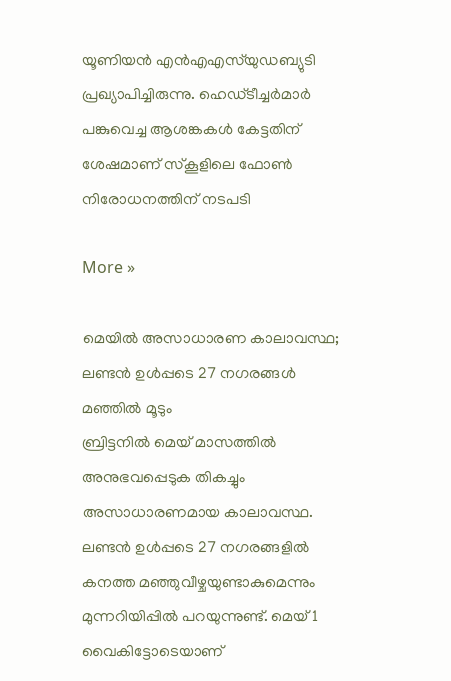യൂണിയന്‍ എന്‍എഎസ്‌യുഡബ്യുടി പ്രഖ്യാപിച്ചിരുന്നു. ഹെഡ്ടീച്ചര്‍മാര്‍ പങ്കുവെച്ച ആശങ്കകള്‍ കേട്ടതിന് ശേഷമാണ് സ്‌കൂളിലെ ഫോണ്‍ നിരോധനത്തിന് നടപടി

More »

മെയില്‍ അസാധാരണ കാലാവസ്ഥ; ലണ്ടന്‍ ഉള്‍പ്പടെ 27 നഗരങ്ങള്‍ മഞ്ഞില്‍ മൂടും
ബ്രിട്ടനില്‍ മെയ് മാസത്തില്‍ അനുഭവപ്പെടുക തികച്ചും അസാധാരണമായ കാലാവസ്ഥ. ലണ്ടന്‍ ഉള്‍പ്പടെ 27 നഗരങ്ങളില്‍ കനത്ത മഞ്ഞുവീഴ്ചയുണ്ടാകുമെന്നും മുന്നറിയിപ്പില്‍ പറയുന്നുണ്ട്. മെയ് 1 വൈകിട്ടോടെയാണ്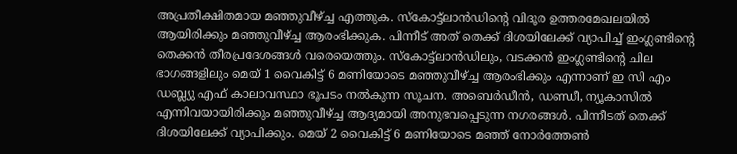അപ്രതീക്ഷിതമായ മഞ്ഞുവീഴ്ച്ച എത്തുക. സ്‌കോട്ട്‌ലാന്‍ഡിന്റെ വിദൂര ഉത്തരമേഖലയില്‍ ആയിരിക്കും മഞ്ഞുവീഴ്ച്ച ആരംഭിക്കുക. പിന്നീട് അത് തെക്ക് ദിശയിലേക്ക് വ്യാപിച്ച് ഇംഗ്ലണ്ടിന്റെ തെക്കന്‍ തീരപ്രദേശങ്ങള്‍ വരെയെത്തും. സ്‌കോട്ട്‌ലാന്‍ഡിലും, വടക്കന്‍ ഇംഗ്ലണ്ടിന്റെ ചില ഭാഗങ്ങളിലും മെയ് 1 വൈകിട്ട് 6 മണിയോടെ മഞ്ഞുവീഴ്ച്ച ആരംഭിക്കും എന്നാണ് ഇ സി എം ഡബ്ല്യു എഫ് കാലാവസ്ഥാ ഭൂപടം നല്‍കുന്ന സൂചന. അബെര്‍ഡീന്‍, ഡണ്ഡീ, ന്യൂകാസില്‍ എന്നിവയായിരിക്കും മഞ്ഞുവീഴ്ച്ച ആദ്യമായി അനുഭവപ്പെടുന്ന നഗരങ്ങള്‍. പിന്നീടത് തെക്ക് ദിശയിലേക്ക് വ്യാപിക്കും. മെയ് 2 വൈകിട്ട് 6 മണിയോടെ മഞ്ഞ് നോര്‍ത്തേണ്‍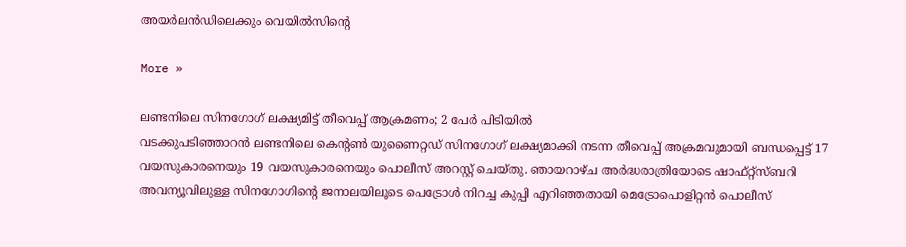അയര്‍ലന്‍ഡിലെക്കും വെയില്‍സിന്റെ

More »

ലണ്ടനിലെ സിനഗോഗ്‌ ലക്ഷ്യമിട്ട് തീവെപ്പ് ആക്രമണം; 2 പേര്‍ പിടിയില്‍
വടക്കുപടിഞ്ഞാറന്‍ ലണ്ടനിലെ കെന്റണ്‍ യുണൈറ്റഡ് സിനഗോഗ് ലക്ഷ്യമാക്കി നടന്ന തീവെപ്പ് അക്രമവുമായി ബന്ധപ്പെട്ട് 17 വയസുകാരനെയും 19 വയസുകാരനെയും പൊലീസ് അറസ്റ്റ് ചെയ്തു. ഞായറാഴ്ച അര്‍ദ്ധരാത്രിയോടെ ഷാഫ്റ്റ്സ്ബറി അവന്യൂവിലുള്ള സിനഗോഗിന്റെ ജനാലയിലൂടെ പെട്രോള്‍ നിറച്ച കുപ്പി എറിഞ്ഞതായി മെട്രോപൊളിറ്റന്‍ പൊലീസ്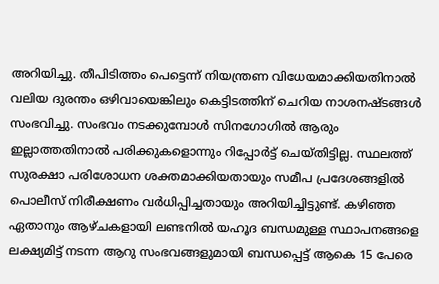അറിയിച്ചു. തീപിടിത്തം പെട്ടെന്ന് നിയന്ത്രണ വിധേയമാക്കിയതിനാല്‍ വലിയ ദുരന്തം ഒഴിവായെങ്കിലും കെട്ടിടത്തിന് ചെറിയ നാശനഷ്ടങ്ങള്‍ സംഭവിച്ചു. സംഭവം നടക്കുമ്പോള്‍ സിനഗോഗില്‍ ആരും ഇല്ലാത്തതിനാല്‍ പരിക്കുകളൊന്നും റിപ്പോര്‍ട്ട് ചെയ്തിട്ടില്ല. സ്ഥലത്ത് സുരക്ഷാ പരിശോധന ശക്തമാക്കിയതായും സമീപ പ്രദേശങ്ങളില്‍ പൊലീസ് നിരീക്ഷണം വര്‍ധിപ്പിച്ചതായും അറിയിച്ചിട്ടുണ്ട്. കഴിഞ്ഞ ഏതാനും ആഴ്ചകളായി ലണ്ടനില്‍ യഹൂദ ബന്ധമുള്ള സ്ഥാപനങ്ങളെ ലക്ഷ്യമിട്ട് നടന്ന ആറു സംഭവങ്ങളുമായി ബന്ധപ്പെട്ട് ആകെ 15 പേരെ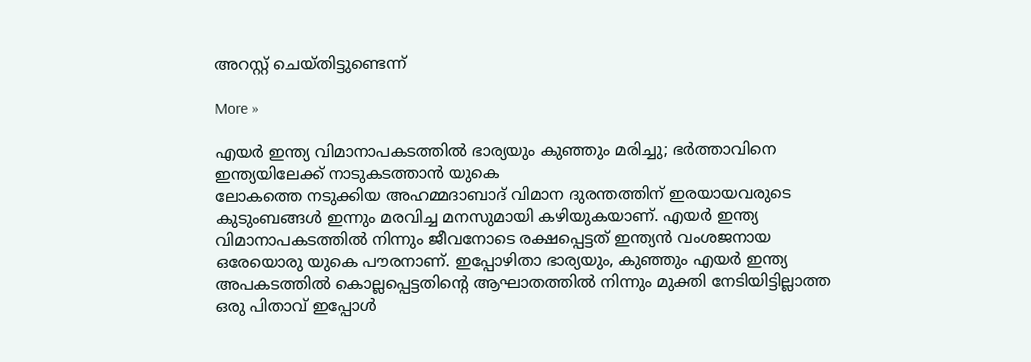അറസ്റ്റ് ചെയ്തിട്ടുണ്ടെന്ന്

More »

എയര്‍ ഇന്ത്യ വിമാനാപകടത്തില്‍ ഭാര്യയും കുഞ്ഞും മരിച്ചു; ഭര്‍ത്താവിനെ ഇന്ത്യയിലേക്ക് നാടുകടത്താന്‍ യുകെ
ലോകത്തെ നടുക്കിയ അഹമ്മദാബാദ് വിമാന ദുരന്തത്തിന് ഇരയായവരുടെ കുടുംബങ്ങള്‍ ഇന്നും മരവിച്ച മനസുമായി കഴിയുകയാണ്. എയര്‍ ഇന്ത്യ വിമാനാപകടത്തില്‍ നിന്നും ജീവനോടെ രക്ഷപ്പെട്ടത് ഇന്ത്യന്‍ വംശജനായ ഒരേയൊരു യുകെ പൗരനാണ്. ഇപ്പോഴിതാ ഭാര്യയും, കുഞ്ഞും എയര്‍ ഇന്ത്യ അപകടത്തില്‍ കൊല്ലപ്പെട്ടതിന്റെ ആഘാതത്തില്‍ നിന്നും മുക്തി നേടിയിട്ടില്ലാത്ത ഒരു പിതാവ് ഇപ്പോള്‍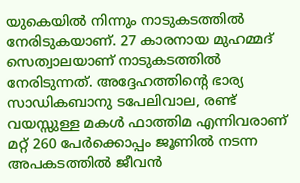യുകെയില്‍ നിന്നും നാടുകടത്തില്‍ നേരിടുകയാണ്. 27 കാരനായ മുഹമ്മദ് സെത്വാലയാണ് നാടുകടത്തില്‍ നേരിടുന്നത്. അദ്ദേഹത്തിന്റെ ഭാര്യ സാഡികബാനു ടപേലിവാല, രണ്ട് വയസ്സുള്ള മകള്‍ ഫാത്തിമ എന്നിവരാണ് മറ്റ് 260 പേര്‍ക്കൊപ്പം ജൂണില്‍ നടന്ന അപകടത്തില്‍ ജീവന്‍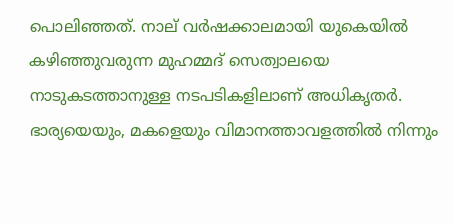പൊലിഞ്ഞത്. നാല് വര്‍ഷക്കാലമായി യുകെയില്‍ കഴിഞ്ഞുവരുന്ന മുഹമ്മദ് സെത്വാലയെ നാടുകടത്താനുള്ള നടപടികളിലാണ് അധികൃതര്‍. ഭാര്യയെയും, മകളെയും വിമാനത്താവളത്തില്‍ നിന്നും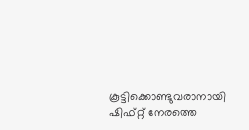കൂട്ടിക്കൊണ്ടുവരാനായി ഷിഫ്റ്റ് നേരത്തെ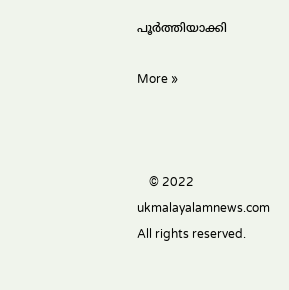പൂര്‍ത്തിയാക്കി

More »



    © 2022 ukmalayalamnews.com All rights reserved.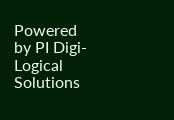Powered by PI Digi-Logical Solutions